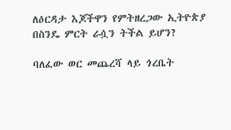ለዕርዳታ እጆችዋን የምትዘረጋው ኢትዮጵያ በስንዴ ምርት ራሷን ትችል ይሆን?

ባለፈው ወር መጨረሻ ላይ ጎረቤት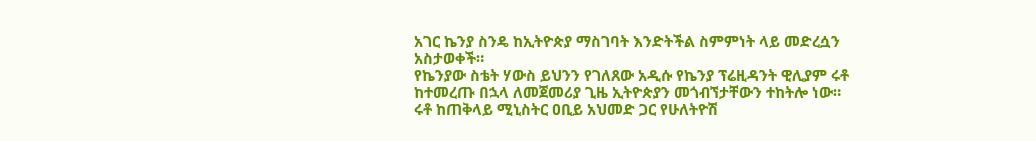አገር ኬንያ ስንዴ ከኢትዮጵያ ማስገባት እንድትችል ስምምነት ላይ መድረሷን አስታወቀች።
የኬንያው ስቴት ሃውስ ይህንን የገለጸው አዲሱ የኬንያ ፕሬዚዳንት ዊሊያም ሩቶ ከተመረጡ በኋላ ለመጀመሪያ ጊዜ ኢትዮጵያን መጎብኘታቸውን ተከትሎ ነው።
ሩቶ ከጠቅላይ ሚኒስትር ዐቢይ አህመድ ጋር የሁለትዮሽ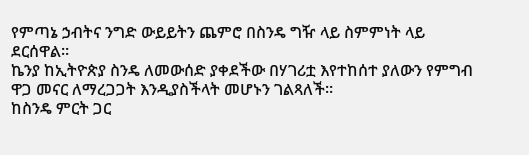የምጣኔ ኃብትና ንግድ ውይይትን ጨምሮ በስንዴ ግዥ ላይ ስምምነት ላይ ደርሰዋል።
ኬንያ ከኢትዮጵያ ስንዴ ለመውሰድ ያቀደችው በሃገሪቷ እየተከሰተ ያለውን የምግብ ዋጋ መናር ለማረጋጋት እንዲያስችላት መሆኑን ገልጻለች።
ከስንዴ ምርት ጋር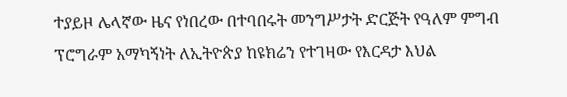ተያይዞ ሌላኛው ዜና የነበረው በተባበሩት መንግሥታት ድርጅት የዓለም ምግብ ፕሮግራም አማካኝነት ለኢትዮጵያ ከዩክሬን የተገዛው የእርዳታ እህል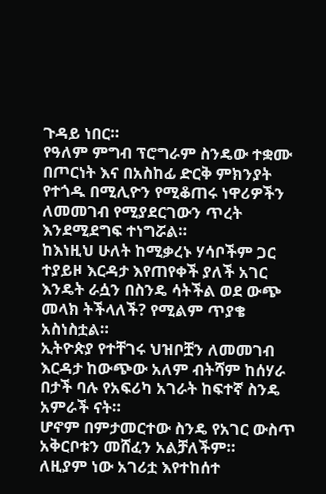ጉዳይ ነበር።
የዓለም ምግብ ፕሮግራም ስንዴው ተቋሙ በጦርነት እና በአስከፊ ድርቅ ምክንያት የተጎዱ በሚሊዮን የሚቆጠሩ ነዋሪዎችን ለመመገብ የሚያደርገውን ጥረት እንደሚደግፍ ተነግሯል።
ከእነዚህ ሁለት ከሚቃረኑ ሃሳቦችም ጋር ተያይዞ እርዳታ እየጠየቀች ያለች አገር እንዴት ራሷን በስንዴ ሳትችል ወደ ውጭ መላክ ትችላለች? የሚልም ጥያቄ አስነስቷል።
ኢትዮጵያ የተቸገሩ ህዝቦቿን ለመመገብ እርዳታ ከውጭው አለም ብትሻም ከሰሃራ በታች ባሉ የአፍሪካ አገራት ከፍተኛ ስንዴ አምራች ናት።
ሆኖም በምታመርተው ስንዴ የአገር ውስጥ አቅርቦቱን መሸፈን አልቻለችም።
ለዚያም ነው አገሪቷ እየተከሰተ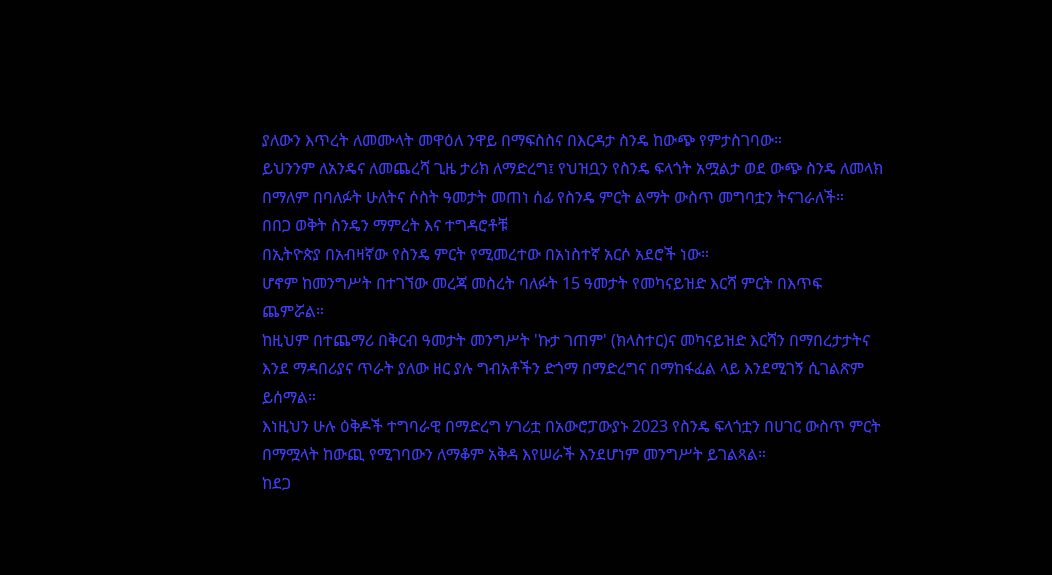ያለውን እጥረት ለመሙላት መዋዕለ ንዋይ በማፍስስና በእርዳታ ስንዴ ከውጭ የምታስገባው።
ይህንንም ለአንዴና ለመጨረሻ ጊዜ ታሪክ ለማድረግ፤ የህዝቧን የስንዴ ፍላጎት አሟልታ ወደ ውጭ ስንዴ ለመላክ በማለም በባለፉት ሁለትና ሶስት ዓመታት መጠነ ሰፊ የስንዴ ምርት ልማት ውስጥ መግባቷን ትናገራለች።
በበጋ ወቅት ስንዴን ማምረት እና ተግዳሮቶቹ
በኢትዮጵያ በአብዛኛው የስንዴ ምርት የሚመረተው በአነስተኛ አርሶ አደሮች ነው።
ሆኖም ከመንግሥት በተገኘው መረጃ መስረት ባለፉት 15 ዓመታት የመካናይዝድ እርሻ ምርት በእጥፍ ጨምሯል።
ከዚህም በተጨማሪ በቅርብ ዓመታት መንግሥት 'ኩታ ገጠም' (ክላስተር)ና መካናይዝድ እርሻን በማበረታታትና እንደ ማዳበሪያና ጥራት ያለው ዘር ያሉ ግብአቶችን ድጎማ በማድረግና በማከፋፈል ላይ እንደሚገኝ ሲገልጽም ይሰማል።
እነዚህን ሁሉ ዕቅዶች ተግባራዊ በማድረግ ሃገሪቷ በአውሮፓውያኑ 2023 የስንዴ ፍላጎቷን በሀገር ውስጥ ምርት በማሟላት ከውጪ የሚገባውን ለማቆም አቅዳ እየሠራች እንደሆነም መንግሥት ይገልጻል።
ከደጋ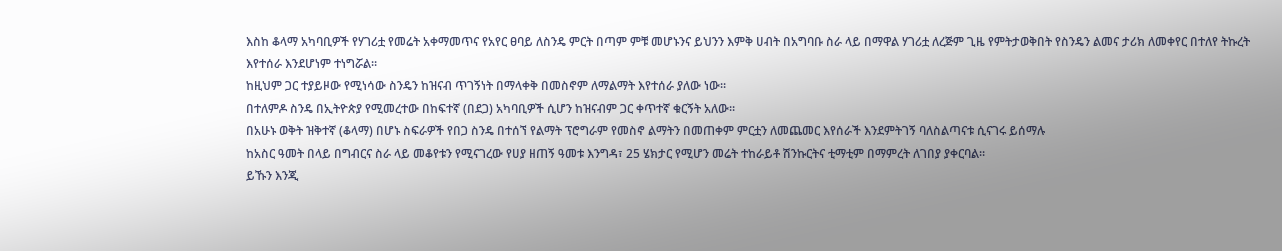እስከ ቆላማ አካባቢዎች የሃገሪቷ የመሬት አቀማመጥና የአየር ፀባይ ለስንዴ ምርት በጣም ምቹ መሆኑንና ይህንን እምቅ ሀብት በአግባቡ ስራ ላይ በማዋል ሃገሪቷ ለረጅም ጊዜ የምትታወቅበት የስንዴን ልመና ታሪክ ለመቀየር በተለየ ትኩረት እየተሰራ እንደሆነም ተነግሯል።
ከዚህም ጋር ተያይዞው የሚነሳው ስንዴን ከዝናብ ጥገኝነት በማላቀቅ በመስኖም ለማልማት እየተሰራ ያለው ነው።
በተለምዶ ስንዴ በኢትዮጵያ የሚመረተው በከፍተኛ (በደጋ) አካባቢዎች ሲሆን ከዝናብም ጋር ቀጥተኛ ቁርኝት አለው።
በአሁኑ ወቅት ዝቅተኛ (ቆላማ) በሆኑ ስፍራዎች የበጋ ስንዴ በተሰኘ የልማት ፕሮግራም የመስኖ ልማትን በመጠቀም ምርቷን ለመጨመር እየሰራች እንደምትገኝ ባለስልጣናቱ ሲናገሩ ይሰማሉ
ከአስር ዓመት በላይ በግብርና ስራ ላይ መቆየቱን የሚናገረው የሀያ ዘጠኝ ዓመቱ እንግዳ፣ 25 ሄክታር የሚሆን መሬት ተከራይቶ ሽንኩርትና ቲማቲም በማምረት ለገበያ ያቀርባል።
ይኹን እንጂ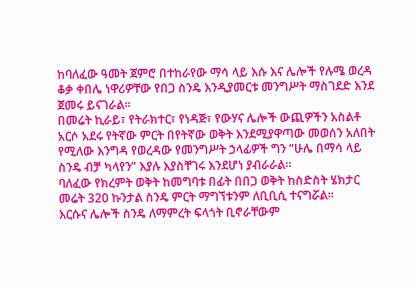ከባለፈው ዓመት ጀምሮ በተከራየው ማሳ ላይ እሱ እና ሌሎች የሉሜ ወረዳ ቆቃ ቀበሌ ነዋሪዎቸው የበጋ ስንዴ እንዲያመርቱ መንግሥት ማስገደድ እንደ ጀመሩ ይናገራል።
በመሬት ኪራይ፣ የትራክተር፣ የነዳጅ፣ የውሃና ሌሎች ውጪዎችን አስልቶ አርሶ አደሩ የትኛው ምርት በየትኛው ወቅት እንደሚያዋጣው መወሰን አለበት የሚለው እንግዳ የወረዳው የመንግሥት ኃላፊዎች ግን “ሁሌ በማሳ ላይ ስንዴ ብቻ ካላየን” እያሉ እያስቸገሩ እንደሆነ ያብራራል።
ባለፈው የክረምት ወቅት ከመግባቱ በፊት በበጋ ወቅት ከስድስት ሄክታር መሬት 320 ኩንታል ስንዴ ምርት ማግኘቱንም ለቢቢሲ ተናግሯል።
እርሱና ሌሎች ስንዴ ለማምረት ፍላጎት ቢኖራቸውም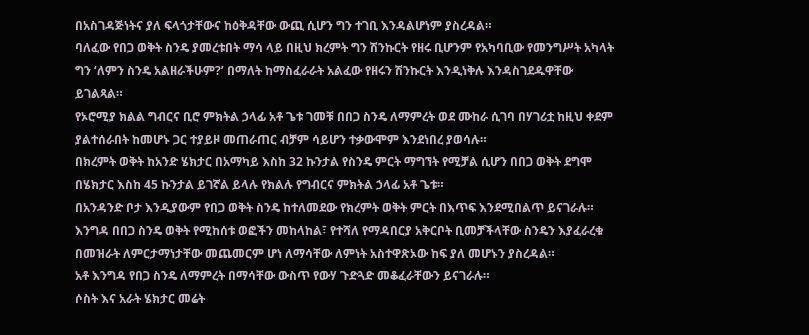በአስገዳጅነትና ያለ ፍላጎታቸውና ከዕቅዳቸው ውጪ ሲሆን ግን ተገቢ እንዳልሆነም ያስረዳል።
ባለፈው የበጋ ወቅት ስንዴ ያመረቱበት ማሳ ላይ በዚህ ክረምት ግን ሽንኩርት የዘሩ ቢሆንም የአካባቢው የመንግሥት አካላት ግን ‘ለምን ስንዴ አልዘራችሁም?’ በማለት ከማስፈራራት አልፈው የዘሩን ሽንኩርት እንዲነቅሉ እንዳስገደዱዋቸው ይገልጻል።
የኦሮሚያ ክልል ግብርና ቢሮ ምክትል ኃላፊ አቶ ጌቱ ገመቹ በበጋ ስንዴ ለማምረት ወደ ሙከራ ሲገባ በሃገሪቷ ከዚህ ቀደም ያልተሰራበት ከመሆኑ ጋር ተያይዞ መጠራጠር ብቻም ሳይሆን ተቃውሞም እንደነበረ ያወሳሉ።
በክረምት ወቅት ከአንድ ሄክታር በአማካይ እስከ 32 ኩንታል የስንዴ ምርት ማግኘት የሚቻል ሲሆን በበጋ ወቅት ደግሞ በሄክታር እስከ 45 ኩንታል ይገኛል ይላሉ የክልሉ የግብርና ምክትል ኃላፊ አቶ ጌቱ።
በአንዳንድ ቦታ እንዲያውም የበጋ ወቅት ስንዴ ከተለመደው የክረምት ወቅት ምርት በእጥፍ እንደሚበልጥ ይናገራሉ።
እንግዳ በበጋ ስንዴ ወቅት የሚከሰቱ ወፎችን መከላከል፣ የተሻለ የማዳበርያ አቅርቦት ቢመቻችላቸው ስንዴን እያፈራረቁ በመዝራት ለምርታማነታቸው መጨመርም ሆነ ለማሳቸው ለምነት አስተዋጽኦው ከፍ ያለ መሆኑን ያስረዳል።
አቶ እንግዳ የበጋ ስንዴ ለማምረት በማሳቸው ውስጥ የውሃ ጉድጓድ መቆፈራቸውን ይናገራሉ።
ሶስት እና አራት ሄክታር መሬት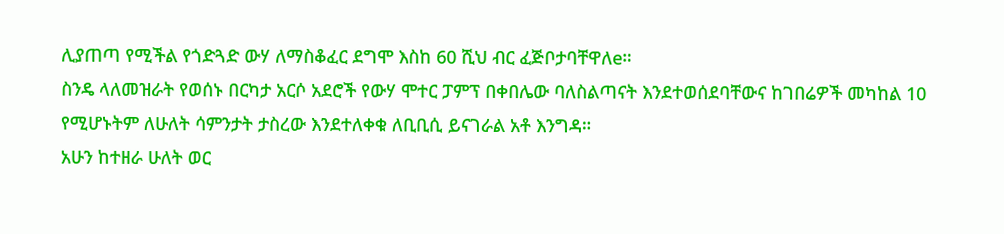ሊያጠጣ የሚችል የጎድጓድ ውሃ ለማስቆፈር ደግሞ እስከ 60 ሺህ ብር ፈጅቦታባቸዋለe።
ስንዴ ላለመዝራት የወሰኑ በርካታ አርሶ አደሮች የውሃ ሞተር ፓምፕ በቀበሌው ባለስልጣናት እንደተወሰደባቸውና ከገበሬዎች መካከል 10 የሚሆኑትም ለሁለት ሳምንታት ታስረው እንደተለቀቁ ለቢቢሲ ይናገራል አቶ እንግዳ።
አሁን ከተዘራ ሁለት ወር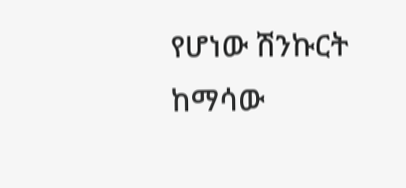የሆነው ሽንኩርት ከማሳው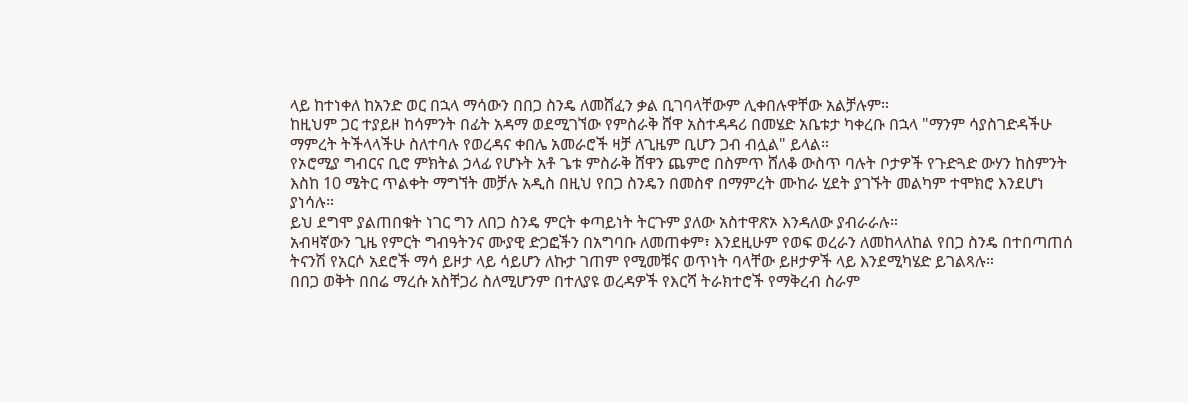ላይ ከተነቀለ ከአንድ ወር በኋላ ማሳውን በበጋ ስንዴ ለመሸፈን ቃል ቢገባላቸውም ሊቀበሉዋቸው አልቻሉም።
ከዚህም ጋር ተያይዞ ከሳምንት በፊት አዳማ ወደሚገኘው የምስራቅ ሸዋ አስተዳዳሪ በመሄድ አቤቱታ ካቀረቡ በኋላ "ማንም ሳያስገድዳችሁ ማምረት ትችላላችሁ ስለተባሉ የወረዳና ቀበሌ አመራሮች ዛቻ ለጊዜም ቢሆን ጋብ ብሏል" ይላል።
የኦሮሚያ ግብርና ቢሮ ምክትል ኃላፊ የሆኑት አቶ ጌቱ ምስራቅ ሸዋን ጨምሮ በስምጥ ሸለቆ ውስጥ ባሉት ቦታዎች የጉድጓድ ውሃን ከስምንት እስከ 10 ሜትር ጥልቀት ማግኘት መቻሉ አዲስ በዚህ የበጋ ስንዴን በመስኖ በማምረት ሙከራ ሂደት ያገኙት መልካም ተሞክሮ እንደሆነ ያነሳሉ።
ይህ ደግሞ ያልጠበቁት ነገር ግን ለበጋ ስንዴ ምርት ቀጣይነት ትርጉም ያለው አስተዋጽኦ እንዳለው ያብራራሉ።
አብዛኛውን ጊዜ የምርት ግብዓትንና ሙያዊ ድጋፎችን በአግባቡ ለመጠቀም፣ እንደዚሁም የወፍ ወረራን ለመከላለከል የበጋ ስንዴ በተበጣጠሰ ትናንሽ የአርሶ አደሮች ማሳ ይዞታ ላይ ሳይሆን ለኩታ ገጠም የሚመቹና ወጥነት ባላቸው ይዞታዎች ላይ እንደሚካሄድ ይገልጻሉ።
በበጋ ወቅት በበሬ ማረሱ አስቸጋሪ ስለሚሆንም በተለያዩ ወረዳዎች የእርሻ ትራክተሮች የማቅረብ ስራም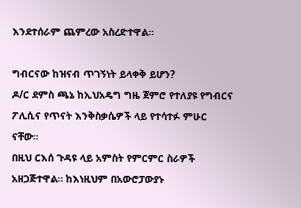እንደተሰራም ጨምረው አስረድተዋል።

ግብርናው ከዝናብ ጥገኝነት ይላቀቅ ይሆን?
ዶ/ር ደምስ ጫኔ ከኢህአዴግ ግዜ ጀምሮ የተለያዩ የግብርና ፖሊሲና የጥናት እንቅስቃሴዎች ላይ የተሳተፉ ምሁር ናቸው።
በዚህ ርእሰ ጉዳዩ ላይ አምስት የምርምር ስራዎች አዘጋጅተዋል። ከእነዚህም በአውሮፓውያኑ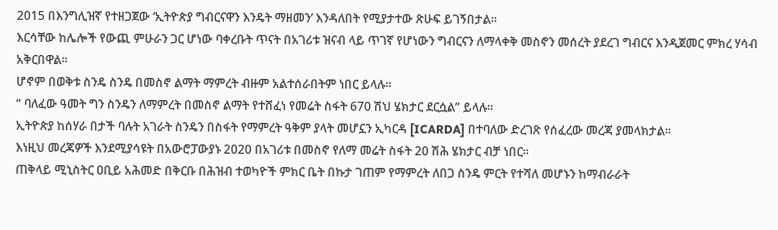2015 በእንግሊዝኛ የተዘጋጀው ‘ኢትዮጵያ ግብርናዋን እንዴት ማዘመን’ እንዳለበት የሚያታተው ጽሁፍ ይገኝበታል።
እርሳቸው ከሌሎች የውጪ ምሁራን ጋር ሆነው ባቀረቡት ጥናት በአገሪቱ ዝናብ ላይ ጥገኛ የሆነውን ግብርናን ለማላቀቅ መስኖን መሰረት ያደረገ ግብርና እንዲጀመር ምክረ ሃሳብ አቅርበዋል።
ሆኖም በወቅቱ ስንዴ ስንዴ በመስኖ ልማት ማምረት ብዙም አልተሰራበትም ነበር ይላሉ።
“ ባለፈው ዓመት ግን ስንዴን ለማምረት በመስኖ ልማት የተሸፈነ የመሬት ስፋት 670 ሽህ ሄክታር ደርሷል” ይላሉ።
ኢትዮጵያ ከሰሃራ በታች ባሉት አገራት ስንዴን በስፋት የማምረት ዓቅም ያላት መሆኗን ኢካርዳ [ICARDA] በተባለው ድረገጽ የሰፈረው መረጃ ያመላክታል።
እነዚህ መረጃዎች እንደሚያሳዩት በአውሮፓውያኑ 2020 በአገሪቱ በመስኖ የለማ መሬት ስፋት 20 ሽሕ ሄክታር ብቻ ነበር።
ጠቅላይ ሚኒስትር ዐቢይ አሕመድ በቅርቡ በሕዝብ ተወካዮች ምክር ቤት በኩታ ገጠም የማምረት ለበጋ ስንዴ ምርት የተሻለ መሆኑን ከማብራራት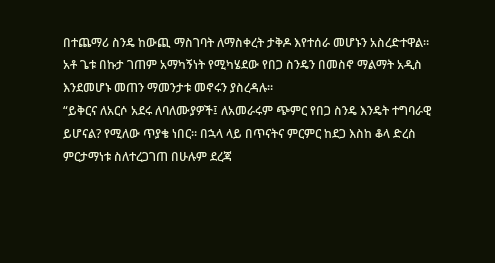በተጨማሪ ስንዴ ከውጪ ማስገባት ለማስቀረት ታቅዶ እየተሰራ መሆኑን አስረድተዋል።
አቶ ጌቱ በኩታ ገጠም አማካኝነት የሚካሄደው የበጋ ስንዴን በመስኖ ማልማት አዲስ እንደመሆኑ መጠን ማመንታቱ መኖሩን ያስረዳሉ።
“ይቅርና ለአርሶ አደሩ ለባለሙያዎች፤ ለአመራሩም ጭምር የበጋ ስንዴ እንዴት ተግባራዊ ይሆናል? የሚለው ጥያቄ ነበር። በኋላ ላይ በጥናትና ምርምር ከደጋ እስከ ቆላ ድረስ ምርታማነቱ ስለተረጋገጠ በሁሉም ደረጃ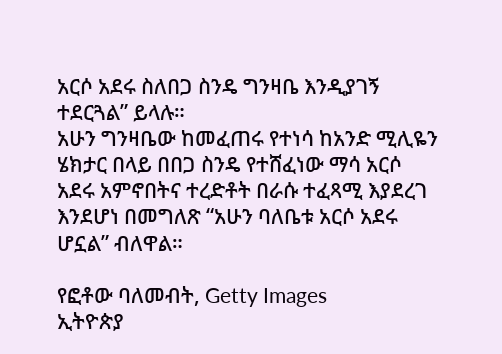አርሶ አደሩ ስለበጋ ስንዴ ግንዛቤ እንዲያገኝ ተደርጓል” ይላሉ።
አሁን ግንዛቤው ከመፈጠሩ የተነሳ ከአንድ ሚሊዬን ሄክታር በላይ በበጋ ስንዴ የተሸፈነው ማሳ አርሶ አደሩ አምኖበትና ተረድቶት በራሱ ተፈጻሚ እያደረገ እንደሆነ በመግለጽ “አሁን ባለቤቱ አርሶ አደሩ ሆኗል” ብለዋል።

የፎቶው ባለመብት, Getty Images
ኢትዮጵያ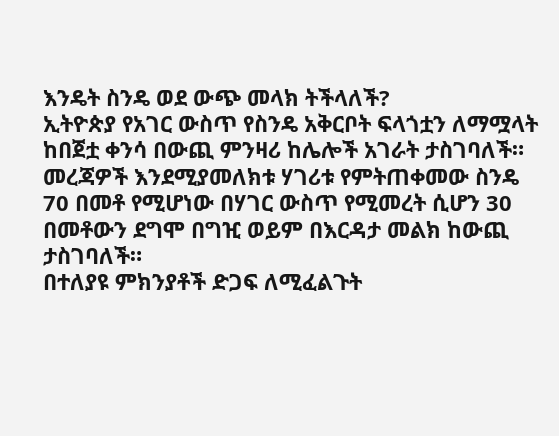እንዴት ስንዴ ወደ ውጭ መላክ ትችላለች?
ኢትዮጵያ የአገር ውስጥ የስንዴ አቅርቦት ፍላጎቷን ለማሟላት ከበጀቷ ቀንሳ በውጪ ምንዛሪ ከሌሎች አገራት ታስገባለች።
መረጃዎች እንደሚያመለክቱ ሃገሪቱ የምትጠቀመው ስንዴ 70 በመቶ የሚሆነው በሃገር ውስጥ የሚመረት ሲሆን 30 በመቶውን ደግሞ በግዢ ወይም በእርዳታ መልክ ከውጪ ታስገባለች።
በተለያዩ ምክንያቶች ድጋፍ ለሚፈልጉት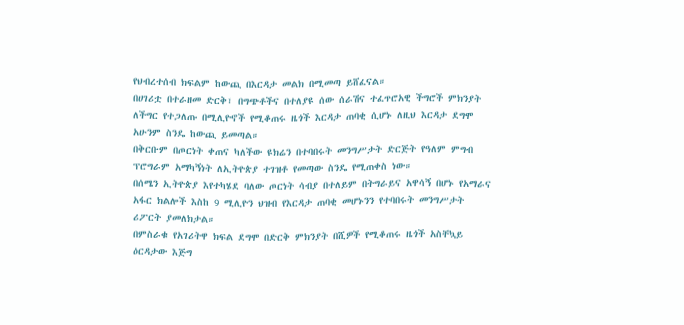የህብረተሰብ ክፍልም ከውጪ በእርዳታ መልክ በሚመጣ ይሸፈናል።
በሀገሪቷ በተራዘመ ድርቅ፣ በግጭቶችና በተለያዩ ሰው ሰራሽና ተፈጥሮአዊ ችግሮች ምክንያት ለችግር የተጋለጡ በሚሊዮኖች የሚቆጠሩ ዜጎች እርዳታ ጠባቂ ሲሆኑ ለዚህ እርዳታ ደግሞ አሁንም ስንዴ ከውጪ ይመጣል።
በቅርቡም በጦርነት ቀጠና ካለችው ዩክሬን በተባበሩት መንግሥታት ድርጅት የዓለም ምግብ ፕሮግራም አማካኝነት ለኢትዮጵያ ተገዝቶ የመጣው ስንዴ የሚጠቀስ ነው።
በሰሜን ኢትዮጵያ እየተካሄደ ባለው ጦርነት ሳብያ በተለይም በትግራይና አዋሳኝ በሆኑ የአማራና አፋር ክልሎች እስከ 9 ሚሊዮን ህዝብ የእርዳታ ጠባቂ መሆኑንን የተባበሩት መንግሥታት ሪፖርት ያመለክታል።
በምስራቁ የአገሪትዋ ክፍል ደግሞ በድርቅ ምክንያት በሺዎች የሚቆጠሩ ዜጎች አስቸኳይ ዕርዳታው እጅግ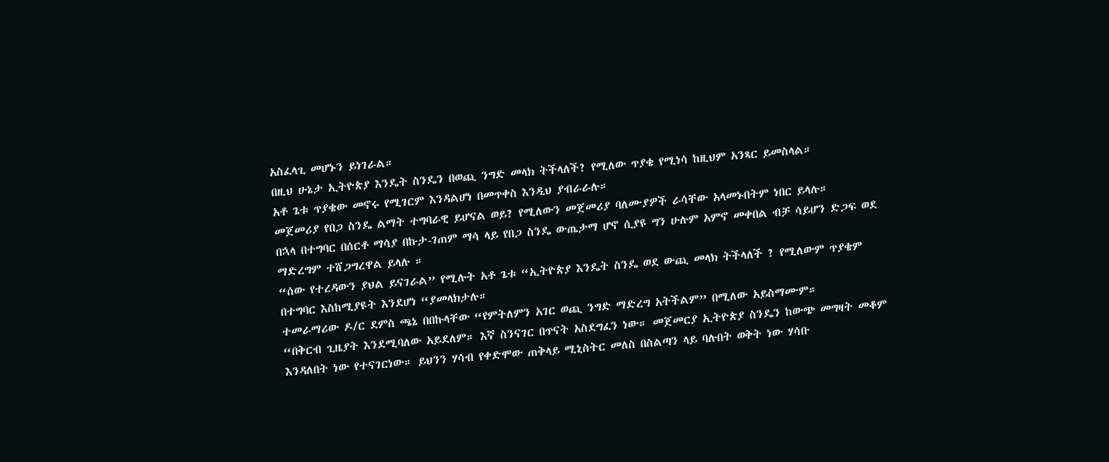አስፈላጊ መሆኑን ይነገራል።
በዚህ ሁኔታ ኢትዮጵያ እንዴት ስንዴን በወጪ ንግድ መላክ ትችላለች? የሚለው ጥያቄ የሚነሳ ከዚህም አንጻር ይመስላል።
አቶ ጌቱ ጥያቄው መኖሩ የሚገርም እንዳልሆነ በመጥቀስ እንዲህ ያብራራሉ።
መጀመሪያ የበጋ ስንዴ ልማት ተግባራዊ ይሆናል ወይ? የሚለውን መጀመሪያ ባለሙያዎች ራሳቸው አላመኑበትም ነበር ይላሉ።
በኋላ በተግባር በሰርቶ ማሳያ በኩታ-ገጠም ማሳ ላይ የበጋ ስንዴ ውጤታማ ሆኖ ሲያዩ ግን ሁሉም አምኖ መቀበል ብቻ ሳይሆን ድጋፍ ወደ ማድረግም ተሸጋግረዋል ይላሉ ።
“ሰው የተረዳውን ያህል ይናገራል” የሚሉት አቶ ጌቱ “ኢትዮጵያ እንዴት ስንዴ ወደ ውጪ መላክ ትችላለች ? የሚለውም ጥያቄም በተግባር እስከሚያዩት እንደሆነ “ያመላክታሉ።
ተመራማሪው ዶ/ር ደምስ ጫኔ በበኩላቸው “የምትለምን አገር ወጪ ንግድ ማድረግ አትችልም” በሚለው አይስማሙም።
“በቅርብ ጊዜያት እንደሚባለው አይደለም። እኛ ስንናገር በጥናት አስደግፈን ነው። መጀመርያ ኢትዮጵያ ስንዴን ከውጭ መግዛት መቆም እንዳለበት ነው የተናገርነው። ይህንን ሃሳብ የቀድሞው ጠቅላይ ሚኒስትር መለስ በስልጣን ላይ ባሉበት ወቅት ነው ሃሳቡ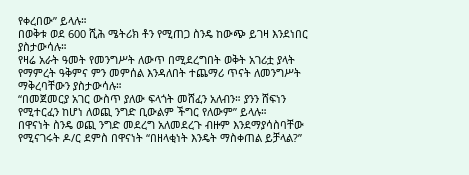የቀረበው” ይላሉ።
በወቅቱ ወደ 600 ሺሕ ሜትሪክ ቶን የሚጠጋ ስንዴ ከውጭ ይገዛ እንደነበር ያስታውሳሉ።
የዛሬ አራት ዓመት የመንግሥት ለውጥ በሚደረግበት ወቅት አገሪቷ ያላት የማምረት ዓቅምና ምን መምሰል እንዳለበት ተጨማሪ ጥናት ለመንግሥት ማቅረባቸውን ያስታውሳሉ።
“በመጀመርያ አገር ውስጥ ያለው ፍላጎት መሸፈን አለብን። ያንን ሸፍነን የሚተርፈን ከሆነ ለወጪ ንግድ ቢውልም ችግር የለውም” ይላሉ።
በዋናነት ስንዴ ወጪ ንግድ መደረግ አለመደረጉ ብዙም እንደማያሳስባቸው የሚናገሩት ዶ/ር ደምስ በዋናነት “በዘላቂነት እንዴት ማስቀጠል ይቻላል?”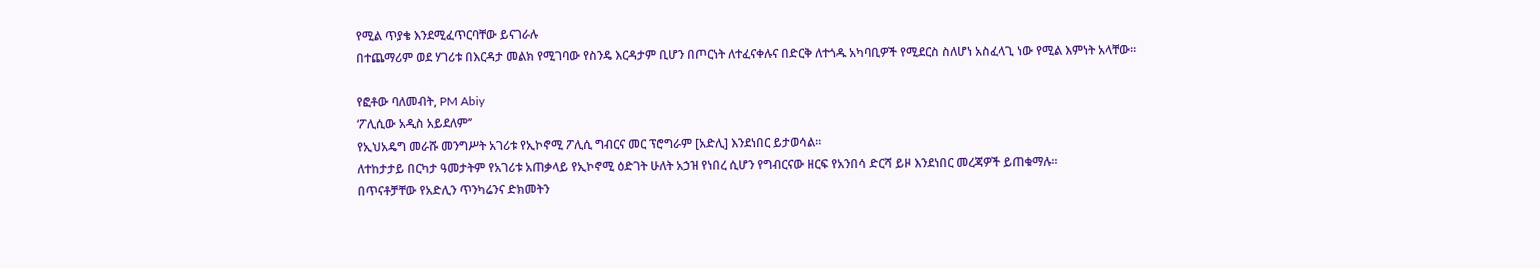የሚል ጥያቄ እንደሚፈጥርባቸው ይናገራሉ
በተጨማሪም ወደ ሃገሪቱ በእርዳታ መልክ የሚገባው የስንዴ እርዳታም ቢሆን በጦርነት ለተፈናቀሉና በድርቅ ለተጎዱ አካባቢዎች የሚደርስ ስለሆነ አስፈላጊ ነው የሚል እምነት አላቸው።

የፎቶው ባለመብት, PM Abiy
‘ፖሊሲው አዲስ አይደለም’’
የኢህአዴግ መራሹ መንግሥት አገሪቱ የኢኮኖሚ ፖሊሲ ግብርና መር ፕሮግራም [አድሊ] እንደነበር ይታወሳል።
ለተከታታይ በርካታ ዓመታትም የአገሪቱ አጠቃላይ የኢኮኖሚ ዕድገት ሁለት አኃዝ የነበረ ሲሆን የግብርናው ዘርፍ የአንበሳ ድርሻ ይዞ እንደነበር መረጃዎች ይጠቁማሉ።
በጥናቶቻቸው የአድሊን ጥንካሬንና ድክመትን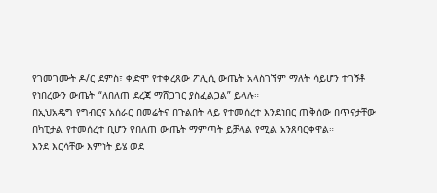የገመገሙት ዶ/ር ደምስ፣ ቀድሞ የተቀረጸው ፖሊሲ ውጤት አላስገኘም ማለት ሳይሆን ተገኝቶ የነበረውን ውጤት “ለበለጠ ደረጃ ማሸጋገር ያስፈልጋል” ይላሉ።
በኢህአዴግ የግብርና አሰራር በመሬትና በጉልበት ላይ የተመሰረተ እንደነበር ጠቅሰው በጥናታቸው በካፒታል የተመሰረተ ቢሆን የበለጠ ውጤት ማምጣት ይቻላል የሚል አንጸባርቀዋል።
እንደ እርሳቸው እምነት ይሄ ወደ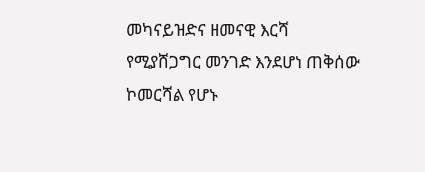መካናይዝድና ዘመናዊ እርሻ የሚያሸጋግር መንገድ እንደሆነ ጠቅሰው ኮመርሻል የሆኑ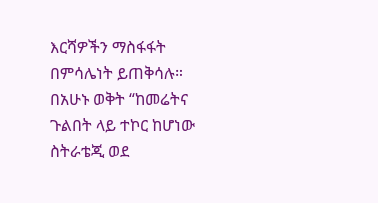እርሻዎችን ማስፋፋት በምሳሌነት ይጠቅሳሉ።
በአሁኑ ወቅት “ከመሬትና ጉልበት ላይ ተኮር ከሆነው ስትራቴጂ ወደ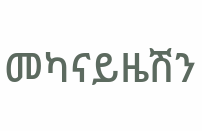መካናይዜሽን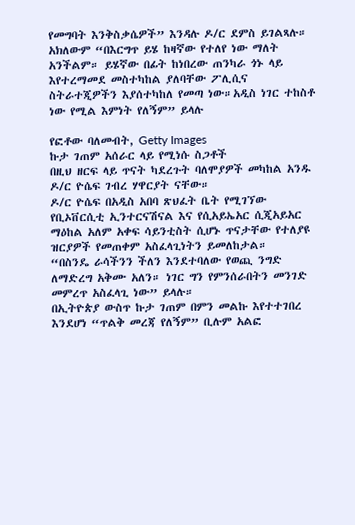የመግባት እንቅስቃሴዎች” እንዳሉ ዶ/ር ደምስ ይገልጻሉ።
አክለውም “በእርግጥ ይሄ ከዛኛው የተለየ ነው ማለት አንችልም። ይሄኛው በፊት ከነበረው ጠንካራ ጎኑ ላይ እየተረማመደ መስተካከል ያለባቸው ፖሊሲና ስትራተጂዎችን እያሰተካከለ የመጣ ነው።አዲስ ነገር ተከስቶ ነው የሚል እምነት የለኝም” ይላሉ

የፎቶው ባለመብት, Getty Images
ኩታ ገጠም አሰራር ላይ የሚነሱ ስጋቶች
በዚህ ዘርፍ ላይ ጥናት ካደረጉት ባለሞያዎች መካከል አንዱ ዶ/ር ዮሴፍ ገብረ ሃዋርያት ናቸው።
ዶ/ር ዮሴፍ በአዲስ አበባ ጽህፈት ቤት የሚገኘው የቢኦቨርሲቲ ኢንተርናሽናል እና የሲአይኤአር ሲጂአይአር ማዕከል አለም አቀፍ ሳይንቲስት ሲሆኑ ጥናታቸው የተለያዩ ዝርያዎች የመጠቀም አስፈላጊነትን ይመለከታል።
“በስንዴ ራሳችንን ችለን እንደተባለው የወጪ ንግድ ለማድረግ አቅሙ አለን። ነገር ግን የምንሰራበትን መንገድ መምረጥ አስፈላጊ ነው” ይላሉ።
በኢትዮጵያ ውስጥ ኩታ ገጠም በምን መልኩ እየተተገበረ እንደሆነ “ጥልቅ መረጃ የለኝም” ቢሉም አልፎ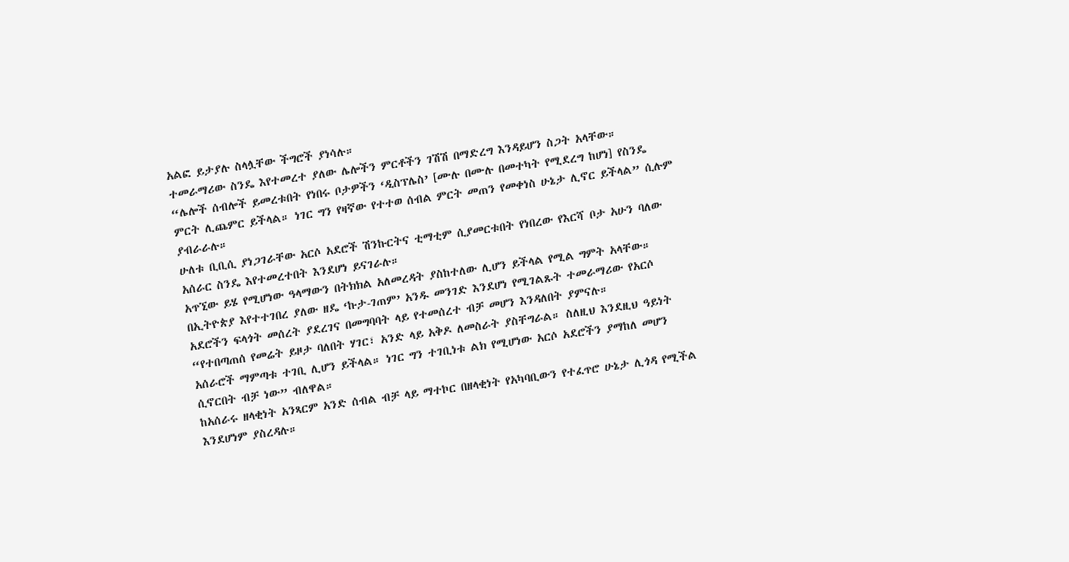አልፎ ይታያሉ ስላሏቸው ችግሮች ያነሳሉ።
ተመራማሪው ስንዴ እየተመረተ ያለው ሌሎችን ምርቶችን ገሽሽ በማድረግ እንዳይሆን ስጋት አላቸው።
“ሌሎች ሰብሎች ይመረቱበት የነበሩ ቦታዎችን ‘ዲስፕሌስ’ [ሙሉ በሙሉ በመተካት የሚደረግ ከሆነ] የስንዴ ምርት ሊጨምር ይችላል። ነገር ግን የዛኛው የተተወ ሰብል ምርት መጠን የመቀነስ ሁኔታ ሊኖር ይችላል” ሲሉም ያብራራሉ።
ሁለቱ ቢቢሲ ያነጋገራቸው አርሶ አደሮች ሽንኩርትና ቲማቲም ሲያመርቱበት የነበረው የእርሻ ቦታ አሁን ባለው አሰራር ስንዴ እየተመረተበት እንደሆነ ይናገራሉ።
አጥኚው ይሄ የሚሆነው ዓላማውን በትክክል አለመረዳት ያስከተለው ሊሆን ይችላል የሚል ግምት አላቸው።
በኢትዮጵያ እየተተገበረ ያለው ዘዴ ‘ኩታ-ገጠም’ አንዱ መንገድ እንደሆነ የሚገልጹት ተመራማሪው የአርሶ አደሮችን ፍላጎት መሰረት ያደረገና በመግባባት ላይ የተመሰረተ ብቻ መሆን እንዳለበት ያምናሉ።
“የተበጣጠሰ የመሬት ይዞታ ባለበት ሃገር፣ አንድ ላይ አቅዶ ለመስራት ያስቸግራል። ስለዚህ እንደዚህ ዓይነት አሰራሮች ማምጣቱ ተገቢ ሊሆን ይችላል። ነገር ግን ተገቢነቱ ልክ የሚሆነው አርሶ አደሮችን ያማከለ መሆን ሲኖርበት ብቻ ነው” ብለዋል።
ከአሰራሩ ዘላቂነት አንጻርም አንድ ሰብል ብቻ ላይ ማተኮር በዘላቂነት የአካባቢውን የተፈጥሮ ሁኔታ ሊጎዳ የሚችል እንደሆነም ያስረዳሉ።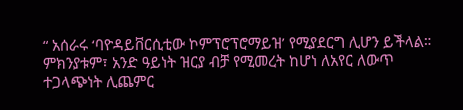“ አሰራሩ ‘ባዮዳይቨርሲቲው ኮምፕሮፕሮማይዝ’ የሚያደርግ ሊሆን ይችላል። ምክንያቱም፣ አንድ ዓይነት ዝርያ ብቻ የሚመረት ከሆነ ለአየር ለውጥ ተጋላጭነት ሊጨምር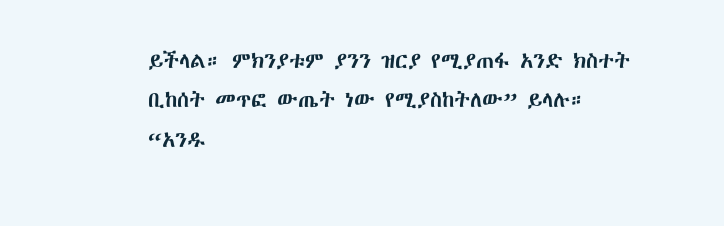ይችላል። ምክንያቱም ያንን ዝርያ የሚያጠፋ አንድ ክስተት ቢከሰት መጥፎ ውጤት ነው የሚያስከትለው” ይላሉ።
“አንዱ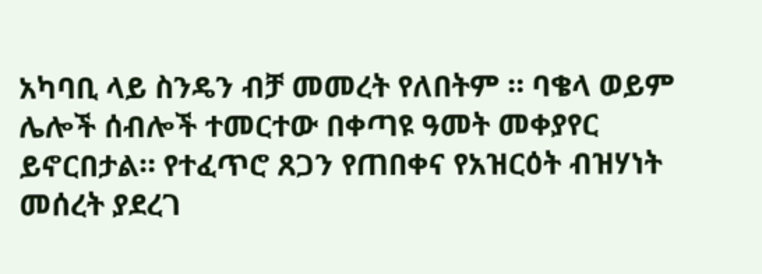አካባቢ ላይ ስንዴን ብቻ መመረት የለበትም ። ባቄላ ወይም ሌሎች ሰብሎች ተመርተው በቀጣዩ ዓመት መቀያየር ይኖርበታል። የተፈጥሮ ጸጋን የጠበቀና የአዝርዕት ብዝሃነት መሰረት ያደረገ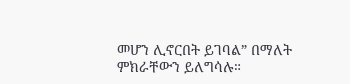መሆን ሊኖርበት ይገባል” በማለት ምክራቸውን ይለግሳሉ።